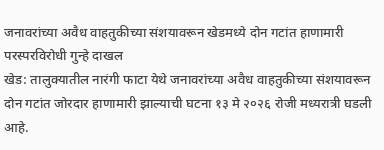जनावरांच्या अवैध वाहतुकीच्या संशयावरून खेडमध्ये दोन गटांत हाणामारी
परस्परविरोधी गुन्हे दाखल
खेड: तालुक्यातील नारंगी फाटा येथे जनावरांच्या अवैध वाहतुकीच्या संशयावरून दोन गटांत जोरदार हाणामारी झाल्याची घटना १३ मे २०२६ रोजी मध्यरात्री घडली आहे.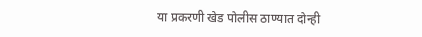या प्रकरणी खेड पोलीस ठाण्यात दोन्ही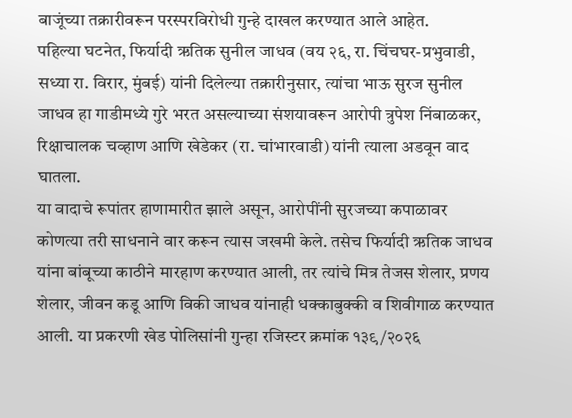बाजूंच्या तक्रारीवरून परस्परविरोधी गुन्हे दाखल करण्यात आले आहेत.
पहिल्या घटनेत, फिर्यादी ऋतिक सुनील जाधव (वय २६, रा. चिंचघर-प्रभुवाडी, सध्या रा. विरार, मुंबई) यांनी दिलेल्या तक्रारीनुसार, त्यांचा भाऊ सुरज सुनील जाधव हा गाडीमध्ये गुरे भरत असल्याच्या संशयावरून आरोपी त्रुपेश निंबाळकर, रिक्षाचालक चव्हाण आणि खेडेकर (रा. चांभारवाडी) यांनी त्याला अडवून वाद घातला.
या वादाचे रूपांतर हाणामारीत झाले असून, आरोपींनी सुरजच्या कपाळावर कोणत्या तरी साधनाने वार करून त्यास जखमी केले. तसेच फिर्यादी ऋतिक जाधव यांना बांबूच्या काठीने मारहाण करण्यात आली, तर त्यांचे मित्र तेजस शेलार, प्रणय शेलार, जीवन कडू आणि विकी जाधव यांनाही धक्काबुक्की व शिवीगाळ करण्यात आली. या प्रकरणी खेड पोलिसांनी गुन्हा रजिस्टर क्रमांक १३९/२०२६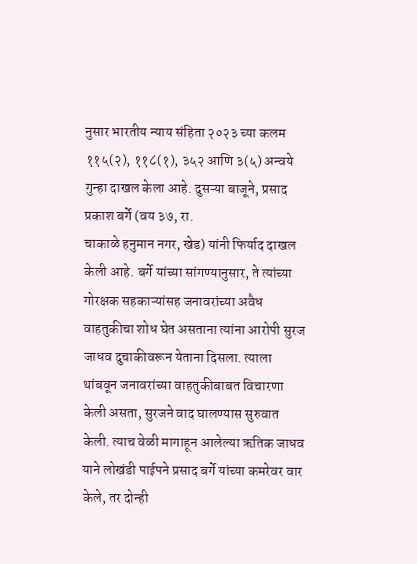नुसार भारतीय न्याय संहिता २०२३ च्या कलम ११५(२), ११८(१), ३५२ आणि ३(५) अन्वये गुन्हा दाखल केला आहे. दुसऱ्या बाजूने, प्रसाद प्रकाश बर्गे (वय ३७, रा.
चाकाळे हनुमान नगर, खेड) यांनी फिर्याद दाखल केली आहे. बर्गे यांच्या सांगण्यानुसार, ते त्यांच्या गोरक्षक सहकाऱ्यांसह जनावरांच्या अवैध वाहतुकीचा शोध घेत असताना त्यांना आरोपी सुरज जाधव दुचाकीवरून येताना दिसला. त्याला थांबवून जनावरांच्या वाहतुकीबाबत विचारणा केली असता, सुरजने वाद घालण्यास सुरुवात केली. त्याच वेळी मागाहून आलेल्या ऋतिक जाधव याने लोखंडी पाईपने प्रसाद बर्गे यांच्या कमरेवर वार केले, तर दोन्ही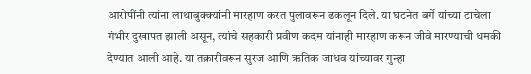आरोपींनी त्यांना लाथाबुक्क्यांनी मारहाण करत पुलावरून ढकलून दिले. या घटनेत बर्गे यांच्या टाचेला गंभीर दुखापत झाली असून, त्यांचे सहकारी प्रवीण कदम यांनाही मारहाण करून जीवे मारण्याची धमकी देण्यात आली आहे. या तक्रारीवरून सुरज आणि ऋतिक जाधव यांच्यावर गुन्हा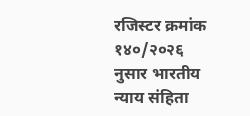रजिस्टर क्रमांक १४०/२०२६ नुसार भारतीय न्याय संहिता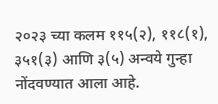२०२३ च्या कलम ११५(२), ११८(१), ३५१(३) आणि ३(५) अन्वये गुन्हा नोंदवण्यात आला आहे.